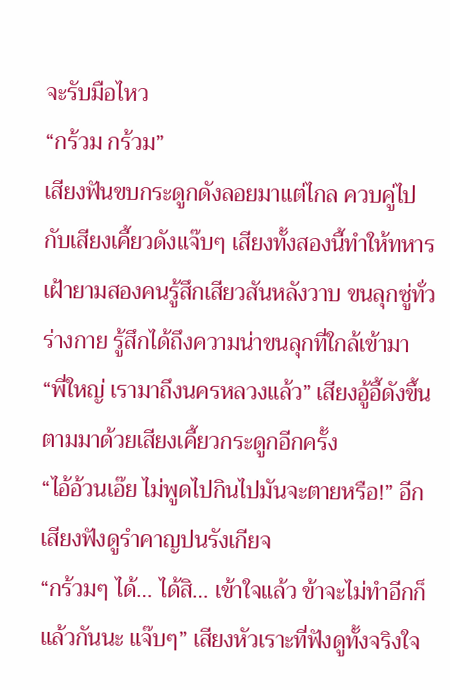จะรับมือไหว
“กร้วม กร้วม”
เสียงฟันขบกระดูกดังลอยมาแต่ไกล ควบคู่ไปกับเสียงเคี้ยวดังแจ๊บๆ เสียงทั้งสองนี้ทำให้ทหารเฝ้ายามสองคนรู้สึกเสียวสันหลังวาบ ขนลุกซู่ทั่วร่างกาย รู้สึกได้ถึงความน่าขนลุกที่ใกล้เข้ามา
“พี่ใหญ่ เรามาถึงนครหลวงแล้ว” เสียงอู้อี้ดังขึ้น ตามมาด้วยเสียงเคี้ยวกระดูกอีกครั้ง
“ไอ้อ้วนเอ๊ย ไม่พูดไปกินไปมันจะตายหรือ!” อีกเสียงฟังดูรำคาญปนรังเกียจ
“กร้วมๆ ได้… ได้สิ… เข้าใจแล้ว ข้าจะไม่ทำอีกก็แล้วกันนะ แจ๊บๆ” เสียงหัวเราะที่ฟังดูทั้งจริงใจ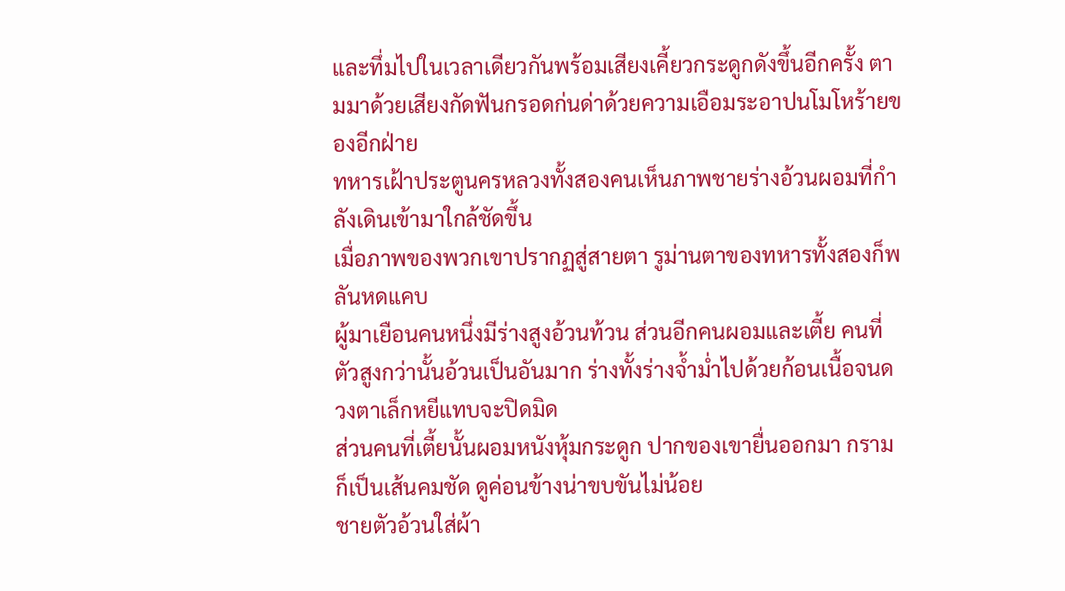และทึ่มไปในเวลาเดียวกันพร้อมเสียงเคี้ยวกระดูกดังขึ้นอีกครั้ง ตามมาด้วยเสียงกัดฟันกรอดก่นด่าด้วยความเอือมระอาปนโมโหร้ายของอีกฝ่าย
ทหารเฝ้าประตูนครหลวงทั้งสองคนเห็นภาพชายร่างอ้วนผอมที่กำลังเดินเข้ามาใกล้ชัดขึ้น
เมื่อภาพของพวกเขาปรากฏสู่สายตา รูม่านตาของทหารทั้งสองก็พลันหดแคบ
ผู้มาเยือนคนหนึ่งมีร่างสูงอ้วนท้วน ส่วนอีกคนผอมและเตี้ย คนที่ตัวสูงกว่านั้นอ้วนเป็นอันมาก ร่างทั้งร่างจ้ำม่ำไปด้วยก้อนเนื้อจนดวงตาเล็กหยีแทบจะปิดมิด
ส่วนคนที่เตี้ยนั้นผอมหนังหุ้มกระดูก ปากของเขายื่นออกมา กรามก็เป็นเส้นคมชัด ดูค่อนข้างน่าขบขันไม่น้อย
ชายตัวอ้วนใส่ผ้า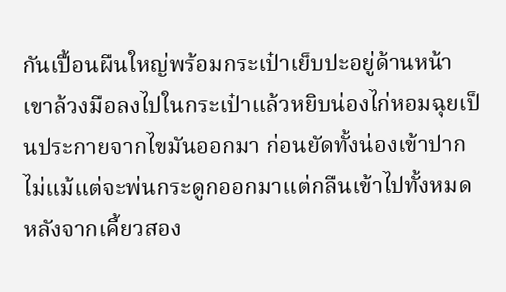กันเปื้อนผืนใหญ่พร้อมกระเป๋าเย็บปะอยู่ด้านหน้า เขาล้วงมือลงไปในกระเป๋าแล้วหยิบน่องไก่หอมฉุยเป็นประกายจากไขมันออกมา ก่อนยัดทั้งน่องเข้าปาก ไม่แม้แต่จะพ่นกระดูกออกมาแต่กลืนเข้าไปทั้งหมดหลังจากเคี้ยวสอง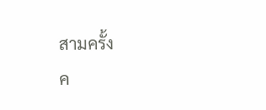สามครั้ง
ค